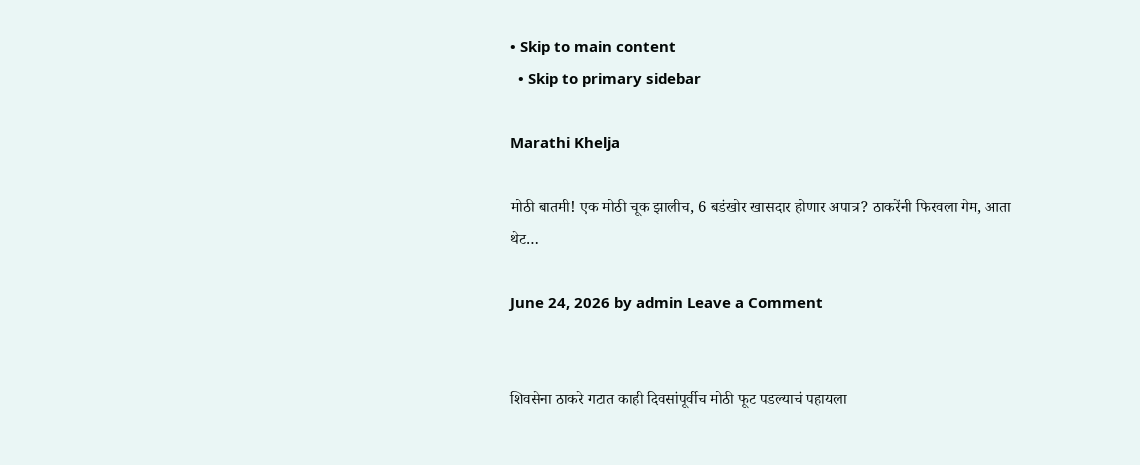• Skip to main content
  • Skip to primary sidebar

Marathi Khelja

मोठी बातमी! एक मोठी चूक झालीच, 6 बडंखोर खासदार होणार अपात्र? ठाकरेंनी फिरवला गेम, आता थेट…

June 24, 2026 by admin Leave a Comment


शिवसेना ठाकरे गटात काही दिवसांपूर्वीच मोठी फूट पडल्याचं पहायला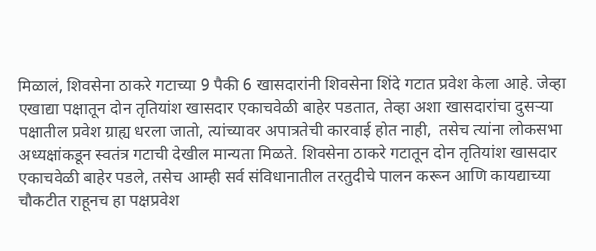मिळालं, शिवसेना ठाकरे गटाच्या 9 पैकी 6 खासदारांनी शिवसेना शिंदे गटात प्रवेश केला आहे. जेव्हा एखाद्या पक्षातून दोन तृतियांश खासदार एकाचवेळी बाहेर पडतात, तेव्हा अशा खासदारांचा दुसऱ्या पक्षातील प्रवेश ग्राह्य धरला जातो, त्यांच्यावर अपात्रतेची कारवाई होत नाही,  तसेच त्यांना लोकसभा अध्यक्षांकडून स्वतंत्र गटाची देखील मान्यता मिळते. शिवसेना ठाकरे गटातून दोन तृतियांश खासदार एकाचवेळी बाहेर पडले, तसेच आम्ही सर्व संविधानातील तरतुदीचे पालन करून आणि कायद्याच्या चौकटीत राहूनच हा पक्षप्रवेश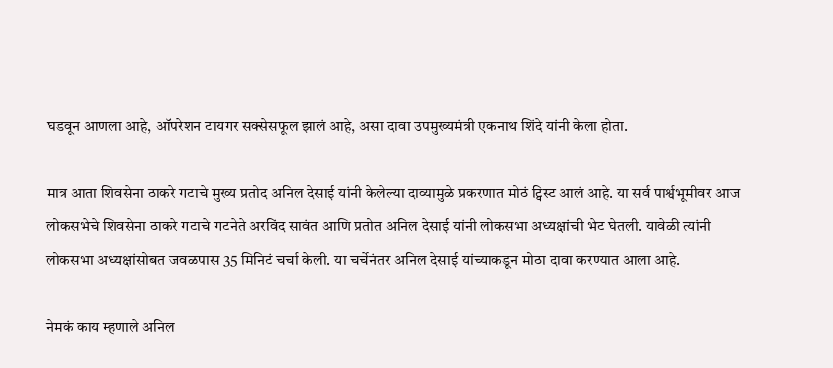घडवून आणला आहे, ऑपरेशन टायगर सक्सेसफूल झालं आहे, असा दावा उपमुख्यमंत्री एकनाथ शिंदे यांनी केला होता.

मात्र आता शिवसेना ठाकरे गटाचे मुख्य प्रतोद अनिल देसाई यांनी केलेल्या दाव्यामुळे प्रकरणात मोठं ट्विस्ट आलं आहे. या सर्व पार्श्वभूमीवर आज लोकसभेचे शिवसेना ठाकरे गटाचे गटनेते अरविंद सावंत आणि प्रतोत अनिल देसाई यांनी लोकसभा अध्यक्षांची भेट घेतली. यावेळी त्यांनी लोकसभा अध्यक्षांसोबत जवळपास 35 मिनिटं चर्चा केली. या चर्चेनंतर अनिल देसाई यांच्याकडून मोठा दावा करण्यात आला आहे.

नेमकं काय म्हणाले अनिल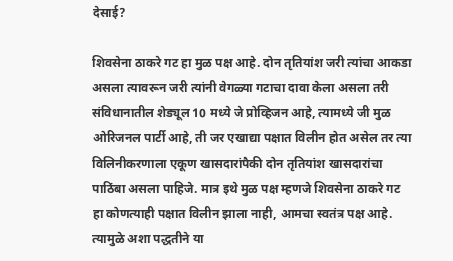देसाई?

शिवसेना ठाकरे गट हा मुळ पक्ष आहे. दोन तृतियांश जरी त्यांचा आकडा असला त्यावरून जरी त्यांनी वेगळ्या गटाचा दावा केला असला तरी संविधानातील शेड्यूल 10 मध्ये जे प्रोव्हिजन आहे, त्यामध्ये जी मुळ ओरिजनल पार्टी आहे, ती जर एखाद्या पक्षात विलीन होत असेल तर त्या विलिनीकरणाला एकूण खासदारांपैकी दोन तृतियांश खासदारांचा पाठिंबा असला पाहिजे. मात्र इथे मुळ पक्ष म्हणजे शिवसेना ठाकरे गट हा कोणत्याही पक्षात विलीन झाला नाही, आमचा स्वतंत्र पक्ष आहे. त्यामुळे अशा पद्धतीने या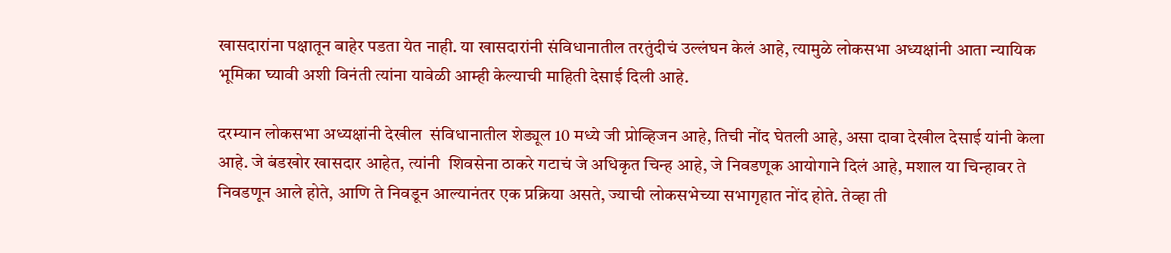खासदारांना पक्षातून बाहेर पडता येत नाही. या खासदारांनी संविधानातील तरतुंदीचं उल्लंघन केलं आहे, त्यामुळे लोकसभा अध्यक्षांनी आता न्यायिक भूमिका घ्यावी अशी विनंती त्यांना यावेळी आम्ही केल्याची माहिती देसाई दिली आहे.

दरम्यान लोकसभा अध्यक्षांनी देखील  संविधानातील शेड्यूल 10 मध्ये जी प्रोव्हिजन आहे, तिची नोंद घेतली आहे, असा दावा देखील देसाई यांनी केला आहे. जे बंडखोर खासदार आहेत, त्यांनी  शिवसेना ठाकरे गटाचं जे अधिकृत चिन्ह आहे, जे निवडणूक आयोगाने दिलं आहे, मशाल या चिन्हावर ते निवडणून आले होते, आणि ते निवडून आल्यानंतर एक प्रक्रिया असते, ज्याची लोकसभेच्या सभागृहात नोंद होते. तेव्हा ती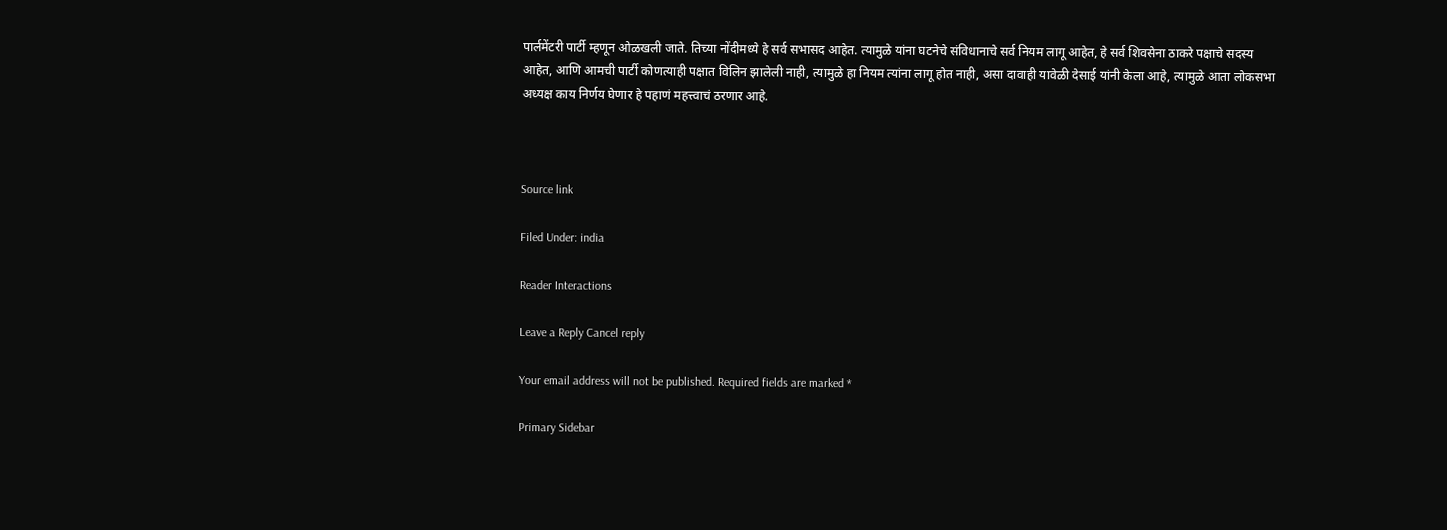पार्लमेंटरी पार्टी म्हणून ओळखली जाते. तिच्या नोंदीमध्ये हे सर्व सभासद आहेत. त्यामुळे यांना घटनेचे संविधानाचे सर्व नियम लागू आहेत, हे सर्व शिवसेना ठाकरे पक्षाचे सदस्य आहेत, आणि आमची पार्टी कोणत्याही पक्षात विलिन झालेली नाही, त्यामुळे हा नियम त्यांना लागू होत नाही, असा दावाही यावेळी देसाई यांनी केला आहे, त्यामुळे आता लोकसभा अध्यक्ष काय निर्णय घेणार हे पहाणं महत्त्वाचं ठरणार आहे.



Source link

Filed Under: india

Reader Interactions

Leave a Reply Cancel reply

Your email address will not be published. Required fields are marked *

Primary Sidebar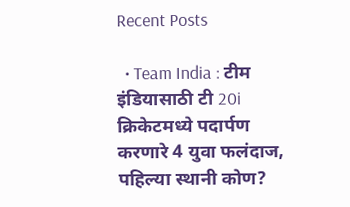Recent Posts

  • Team India : टीम इंडियासाठी टी 20i क्रिकेटमध्ये पदार्पण करणारे 4 युवा फलंदाज, पहिल्या स्थानी कोण?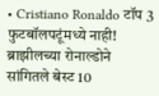• Cristiano Ronaldo टॉप 3 फुटबॉलपटूंमध्ये नाही! ब्राझीलच्या रोनाल्डोने सांगितले बेस्ट 10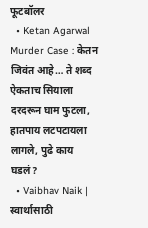फूटबॉलर
  • Ketan Agarwal Murder Case : केतन जिवंत आहे… ते शब्द ऐकताच सियाला दरदरून घाम फुटला, हातपाय लटपटायला लागले, पुढे काय घडलं?
  • Vaibhav Naik | स्वार्थासाठी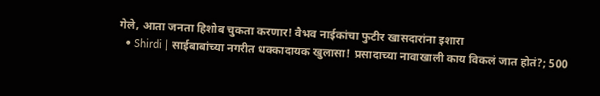गेले, आता जनता हिशोब चुकता करणार! वैभव नाईकांचा फुटीर खासदारांना इशारा
  • Shirdi | साईबाबांच्या नगरीत धक्कादायक खुलासा! प्रसादाच्या नावाखाली काय विकलं जात होतं?; 500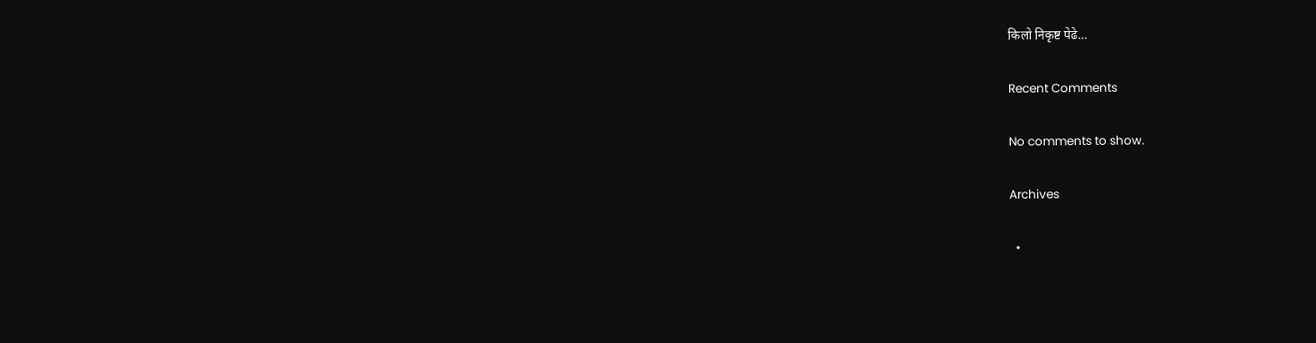किलो निकृष्ट पेढे…

Recent Comments

No comments to show.

Archives

  •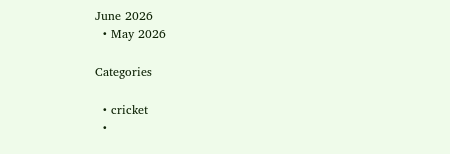June 2026
  • May 2026

Categories

  • cricket
  •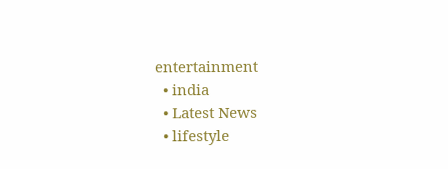entertainment
  • india
  • Latest News
  • lifestyle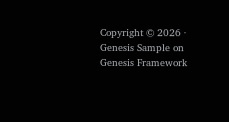Copyright © 2026 · Genesis Sample on Genesis Framework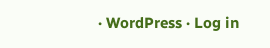· WordPress · Log in